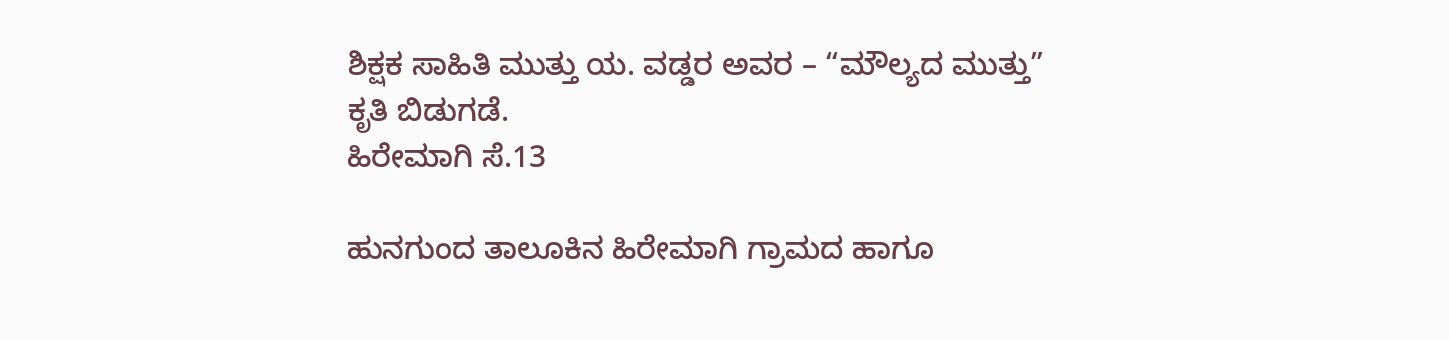ಶಿಕ್ಷಕ ಸಾಹಿತಿ ಮುತ್ತು ಯ. ವಡ್ಡರ ಅವರ – “ಮೌಲ್ಯದ ಮುತ್ತು” ಕೃತಿ ಬಿಡುಗಡೆ.
ಹಿರೇಮಾಗಿ ಸೆ.13

ಹುನಗುಂದ ತಾಲೂಕಿನ ಹಿರೇಮಾಗಿ ಗ್ರಾಮದ ಹಾಗೂ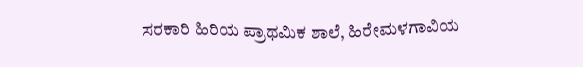ಸರಕಾರಿ ಹಿರಿಯ ಪ್ರಾಥಮಿಕ ಶಾಲೆ, ಹಿರೇಮಳಗಾವಿಯ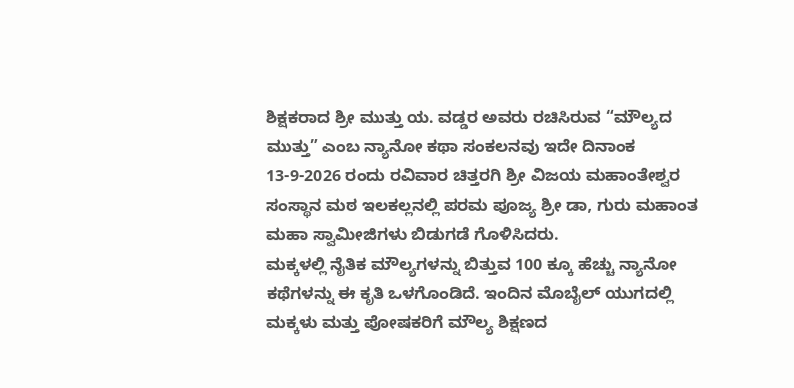ಶಿಕ್ಷಕರಾದ ಶ್ರೀ ಮುತ್ತು ಯ. ವಡ್ಡರ ಅವರು ರಚಿಸಿರುವ “ಮೌಲ್ಯದ ಮುತ್ತು” ಎಂಬ ನ್ಯಾನೋ ಕಥಾ ಸಂಕಲನವು ಇದೇ ದಿನಾಂಕ 13-9-2026 ರಂದು ರವಿವಾರ ಚಿತ್ತರಗಿ ಶ್ರೀ ವಿಜಯ ಮಹಾಂತೇಶ್ವರ ಸಂಸ್ಥಾನ ಮಠ ಇಲಕಲ್ಲನಲ್ಲಿ ಪರಮ ಪೂಜ್ಯ ಶ್ರೀ ಡಾ, ಗುರು ಮಹಾಂತ ಮಹಾ ಸ್ವಾಮೀಜಿಗಳು ಬಿಡುಗಡೆ ಗೊಳಿಸಿದರು.
ಮಕ್ಕಳಲ್ಲಿ ನೈತಿಕ ಮೌಲ್ಯಗಳನ್ನು ಬಿತ್ತುವ 100 ಕ್ಕೂ ಹೆಚ್ಚು ನ್ಯಾನೋ ಕಥೆಗಳನ್ನು ಈ ಕೃತಿ ಒಳಗೊಂಡಿದೆ. ಇಂದಿನ ಮೊಬೈಲ್ ಯುಗದಲ್ಲಿ ಮಕ್ಕಳು ಮತ್ತು ಪೋಷಕರಿಗೆ ಮೌಲ್ಯ ಶಿಕ್ಷಣದ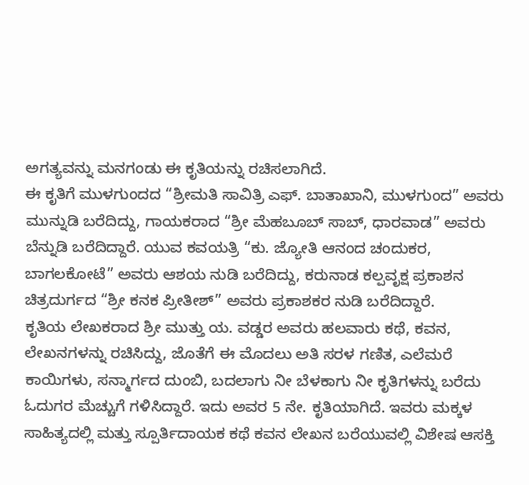ಅಗತ್ಯವನ್ನು ಮನಗಂಡು ಈ ಕೃತಿಯನ್ನು ರಚಿಸಲಾಗಿದೆ.
ಈ ಕೃತಿಗೆ ಮುಳಗುಂದದ “ಶ್ರೀಮತಿ ಸಾವಿತ್ರಿ ಎಫ್. ಬಾತಾಖಾನಿ, ಮುಳಗುಂದ” ಅವರು ಮುನ್ನುಡಿ ಬರೆದಿದ್ದು, ಗಾಯಕರಾದ “ಶ್ರೀ ಮೆಹಬೂಬ್ ಸಾಬ್, ಧಾರವಾಡ” ಅವರು ಬೆನ್ನುಡಿ ಬರೆದಿದ್ದಾರೆ. ಯುವ ಕವಯತ್ರಿ “ಕು. ಜ್ಯೋತಿ ಆನಂದ ಚಂದುಕರ, ಬಾಗಲಕೋಟೆ” ಅವರು ಆಶಯ ನುಡಿ ಬರೆದಿದ್ದು, ಕರುನಾಡ ಕಲ್ಪವೃಕ್ಷ ಪ್ರಕಾಶನ ಚಿತ್ರದುರ್ಗದ “ಶ್ರೀ ಕನಕ ಪ್ರೀತೀಶ್” ಅವರು ಪ್ರಕಾಶಕರ ನುಡಿ ಬರೆದಿದ್ದಾರೆ.
ಕೃತಿಯ ಲೇಖಕರಾದ ಶ್ರೀ ಮುತ್ತು ಯ. ವಡ್ಡರ ಅವರು ಹಲವಾರು ಕಥೆ, ಕವನ, ಲೇಖನಗಳನ್ನು ರಚಿಸಿದ್ದು, ಜೊತೆಗೆ ಈ ಮೊದಲು ಅತಿ ಸರಳ ಗಣಿತ, ಎಲೆಮರೆ ಕಾಯಿಗಳು, ಸನ್ಮಾರ್ಗದ ದುಂಬಿ, ಬದಲಾಗು ನೀ ಬೆಳಕಾಗು ನೀ ಕೃತಿಗಳನ್ನು ಬರೆದು ಓದುಗರ ಮೆಚ್ಚುಗೆ ಗಳಿಸಿದ್ದಾರೆ. ಇದು ಅವರ 5 ನೇ. ಕೃತಿಯಾಗಿದೆ. ಇವರು ಮಕ್ಕಳ ಸಾಹಿತ್ಯದಲ್ಲಿ ಮತ್ತು ಸ್ಪೂರ್ತಿದಾಯಕ ಕಥೆ ಕವನ ಲೇಖನ ಬರೆಯುವಲ್ಲಿ ವಿಶೇಷ ಆಸಕ್ತಿ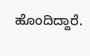ಹೊಂದಿದ್ದಾರೆ.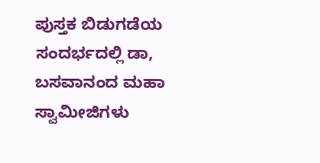ಪುಸ್ತಕ ಬಿಡುಗಡೆಯ ಸಂದರ್ಭದಲ್ಲಿ ಡಾ, ಬಸವಾನಂದ ಮಹಾ ಸ್ವಾಮೀಜಿಗಳು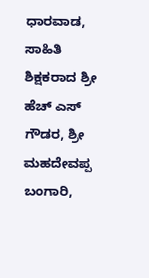ಧಾರವಾಡ, ಸಾಹಿತಿ ಶಿಕ್ಷಕರಾದ ಶ್ರೀ ಹೆಚ್ ಎಸ್ ಗೌಡರ, ಶ್ರೀ ಮಹದೇವಪ್ಪ ಬಂಗಾರಿ,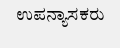ಉಪನ್ಯಾಸಕರು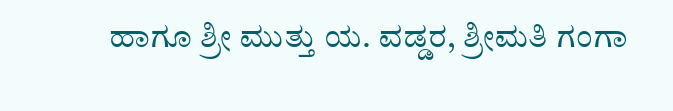ಹಾಗೂ ಶ್ರೀ ಮುತ್ತು ಯ. ವಡ್ಡರ, ಶ್ರೀಮತಿ ಗಂಗಾ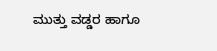ಮುತ್ತು ವಡ್ಡರ ಹಾಗೂ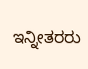ಇನ್ನೀತರರು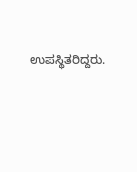ಉಪಸ್ಥಿತರಿದ್ದರು.